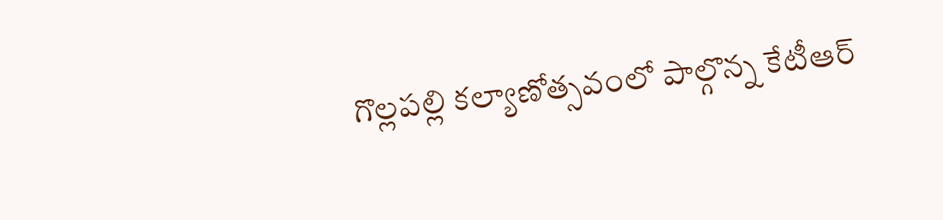గొల్లపల్లి కల్యాణోత్సవంలో పాల్గొన్న కేటీఆర్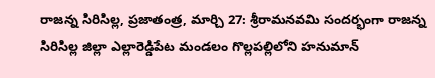రాజన్న సిరిసిల్ల, ప్రజాతంత్ర, మార్చి 27: శ్రీరామనవమి సందర్భంగా రాజన్న సిరిసిల్ల జిల్లా ఎల్లారెడ్డిపేట మండలం గొల్లపల్లిలోని హనుమాన్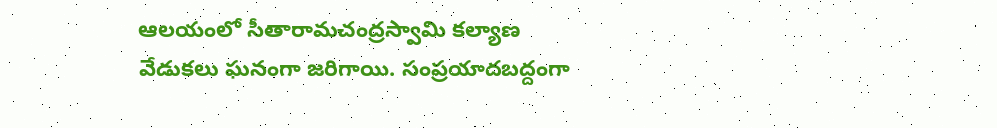ఆలయంలో సీతారామచంద్రస్వామి కల్యాణ వేడుకలు ఘనంగా జరిగాయి. సంప్రయాదబద్దంగా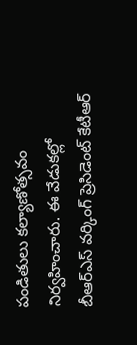పండితులు కల్యాణోత్సవం నిర్వహించారు. ఈ వేడుకల్లో బీఆర్ఎస్ వర్కింగ్ ప్రెసిడెంట్ కేటీఆర్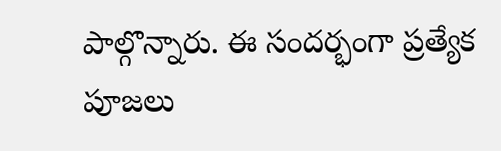పాల్గొన్నారు. ఈ సందర్భంగా ప్రత్యేక పూజలు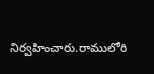నిర్వహించారు.రాములోరి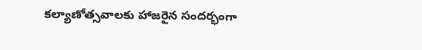కల్యాణోత్సవాలకు హాజరైన సందర్భంగా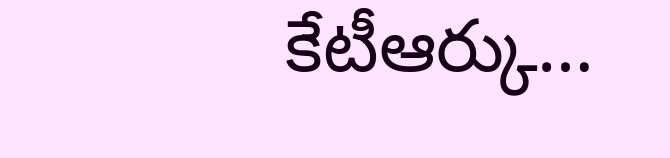కేటీఆర్కు…